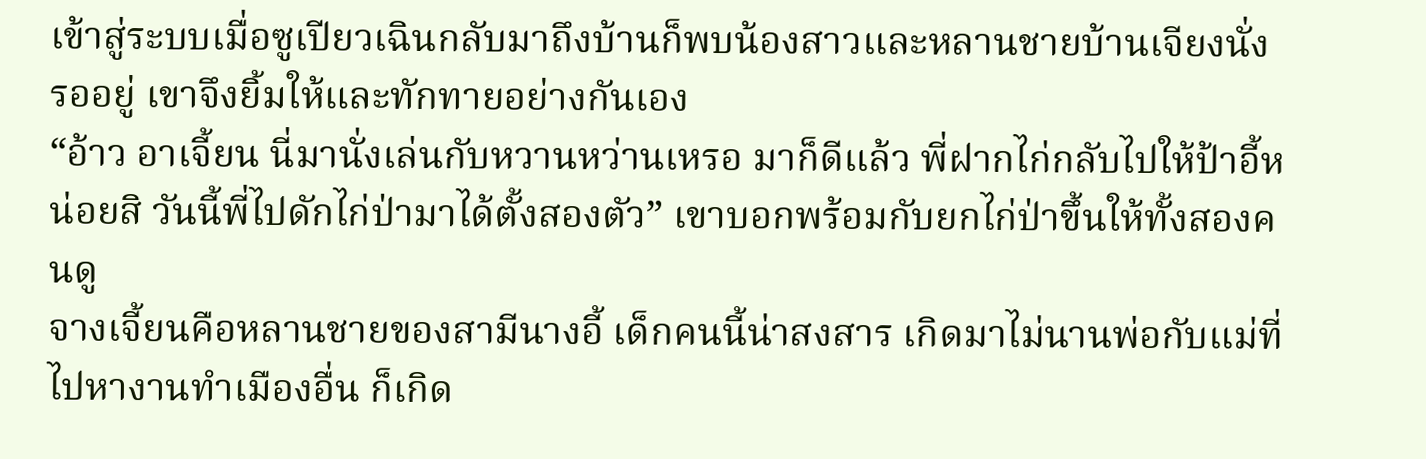เข้าสู่ระบบเมื่อซูเปียวเฉินกลับมาถึงบ้านก็พบน้องสาวและหลานชายบ้านเจียงนั่งรออยู่ เขาจึงยิ้มให้และทักทายอย่างกันเอง
“อ้าว อาเจี้ยน นี่มานั่งเล่นกับหวานหว่านเหรอ มาก็ดีแล้ว พี่ฝากไก่กลับไปให้ป้าอี้หน่อยสิ วันนี้พี่ไปดักไก่ป่ามาได้ตั้งสองตัว” เขาบอกพร้อมกับยกไก่ป่าขึ้นให้ทั้งสองคนดู
จางเจี้ยนคือหลานชายของสามีนางอี้ เด็กคนนี้น่าสงสาร เกิดมาไม่นานพ่อกับแม่ที่ไปหางานทำเมืองอื่น ก็เกิด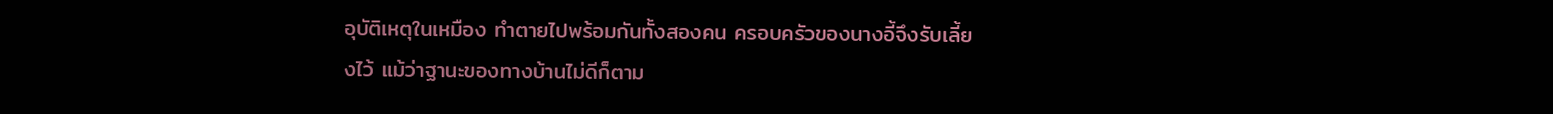อุบัติเหตุในเหมือง ทำตายไปพร้อมกันทั้งสองคน ครอบครัวของนางอี้จึงรับเลี้ยงไว้ แม้ว่าฐานะของทางบ้านไม่ดีก็ตาม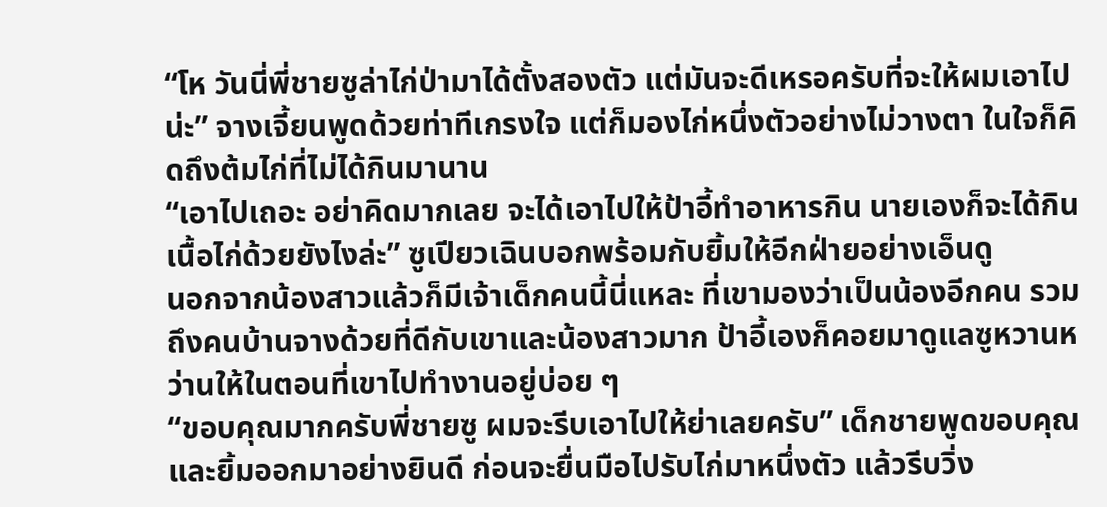“โห วันนี่พี่ชายซูล่าไก่ป่ามาได้ตั้งสองตัว แต่มันจะดีเหรอครับที่จะให้ผมเอาไปน่ะ” จางเจี้ยนพูดด้วยท่าทีเกรงใจ แต่ก็มองไก่หนึ่งตัวอย่างไม่วางตา ในใจก็คิดถึงต้มไก่ที่ไม่ได้กินมานาน
“เอาไปเถอะ อย่าคิดมากเลย จะได้เอาไปให้ป้าอี้ทำอาหารกิน นายเองก็จะได้กินเนื้อไก่ด้วยยังไงล่ะ” ซูเปียวเฉินบอกพร้อมกับยิ้มให้อีกฝ่ายอย่างเอ็นดู
นอกจากน้องสาวแล้วก็มีเจ้าเด็กคนนี้นี่แหละ ที่เขามองว่าเป็นน้องอีกคน รวมถึงคนบ้านจางด้วยที่ดีกับเขาและน้องสาวมาก ป้าอี้เองก็คอยมาดูแลซูหวานหว่านให้ในตอนที่เขาไปทำงานอยู่บ่อย ๆ
“ขอบคุณมากครับพี่ชายซู ผมจะรีบเอาไปให้ย่าเลยครับ” เด็กชายพูดขอบคุณและยิ้มออกมาอย่างยินดี ก่อนจะยื่นมือไปรับไก่มาหนึ่งตัว แล้วรีบวิ่ง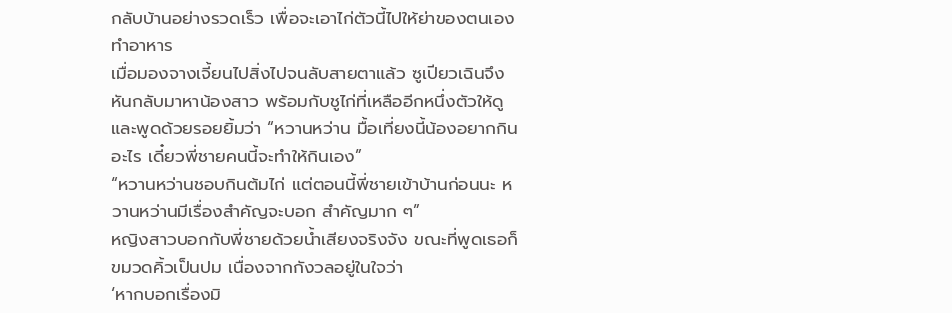กลับบ้านอย่างรวดเร็ว เพื่อจะเอาไก่ตัวนี้ไปให้ย่าของตนเองทำอาหาร
เมื่อมองจางเจี้ยนไปสิ่งไปจนลับสายตาแล้ว ซูเปียวเฉินจึงหันกลับมาหาน้องสาว พร้อมกับชูไก่ที่เหลืออีกหนึ่งตัวให้ดูและพูดด้วยรอยยิ้มว่า “หวานหว่าน มื้อเที่ยงนี้น้องอยากกินอะไร เดี๋ยวพี่ชายคนนี้จะทำให้กินเอง”
“หวานหว่านชอบกินต้มไก่ แต่ตอนนี้พี่ชายเข้าบ้านก่อนนะ หวานหว่านมีเรื่องสำคัญจะบอก สำคัญมาก ๆ”
หญิงสาวบอกกับพี่ชายด้วยน้ำเสียงจริงจัง ขณะที่พูดเธอก็ขมวดคิ้วเป็นปม เนื่องจากกังวลอยู่ในใจว่า
‘หากบอกเรื่องมิ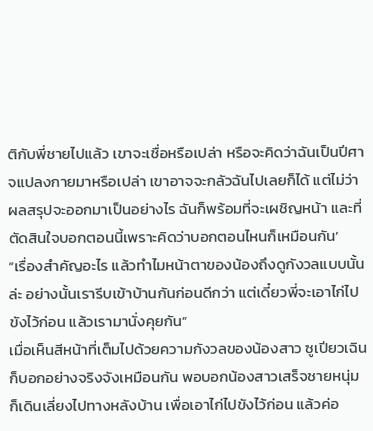ติกับพี่ชายไปแล้ว เขาจะเชื่อหรือเปล่า หรือจะคิดว่าฉันเป็นปีศาจแปลงกายมาหรือเปล่า เขาอาจจะกลัวฉันไปเลยก็ได้ แต่ไม่ว่าผลสรุปจะออกมาเป็นอย่างไร ฉันก็พร้อมที่จะเผชิญหน้า และที่ตัดสินใจบอกตอนนี้เพราะคิดว่าบอกตอนไหนก็เหมือนกัน’
“เรื่องสำคัญอะไร แล้วทำไมหน้าตาของน้องถึงดูกังวลแบบนั้นล่ะ อย่างนั้นเรารีบเข้าบ้านกันก่อนดีกว่า แต่เดี๋ยวพี่จะเอาไก่ไปขังไว้ก่อน แล้วเรามานั่งคุยกัน”
เมื่อเห็นสีหน้าที่เต็มไปด้วยความกังวลของน้องสาว ซูเปียวเฉินก็บอกอย่างจริงจังเหมือนกัน พอบอกน้องสาวเสร็จชายหนุ่มก็เดินเลี่ยงไปทางหลังบ้าน เพื่อเอาไก่ไปขังไว้ก่อน แล้วค่อ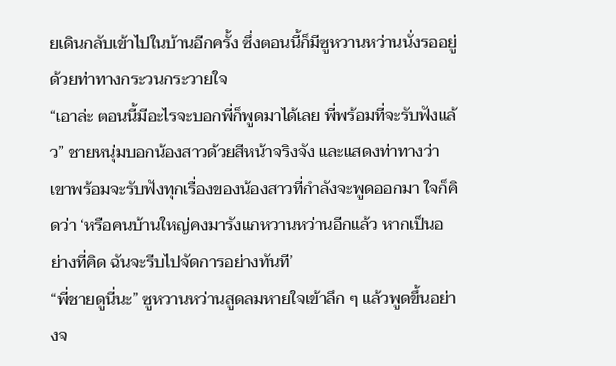ยเดินกลับเข้าไปในบ้านอีกครั้ง ซึ่งตอนนี้ก็มีซูหวานหว่านนั่งรออยู่ด้วยท่าทางกระวนกระวายใจ
“เอาล่ะ ตอนนี้มีอะไรจะบอกพี่ก็พูดมาได้เลย พี่พร้อมที่จะรับฟังแล้ว” ชายหนุ่มบอกน้องสาวด้วยสีหน้าจริงจัง และแสดงท่าทางว่าเขาพร้อมจะรับฟังทุกเรื่องของน้องสาวที่กำลังจะพูดออกมา ใจก็คิดว่า ‘หรือคนบ้านใหญ่คงมารังแกหวานหว่านอีกแล้ว หากเป็นอย่างที่คิด ฉันจะรีบไปจัดการอย่างทันที’
“พี่ชายดูนี่นะ” ซูหวานหว่านสูดลมหายใจเข้าลึก ๆ แล้วพูดขึ้นอย่างจ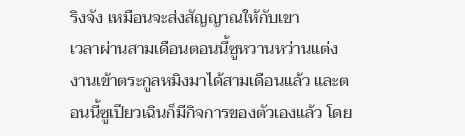ริงจัง เหมือนจะส่งสัญญาณให้กับเขา
เวลาผ่านสามเดือนตอนนี้ซูหวานหว่านแต่งงานเข้าตระกูลหมิงมาได้สามเดือนแล้ว และตอนนี้ซูเปียวเฉินก็มีกิจการของตัวเองแล้ว โดย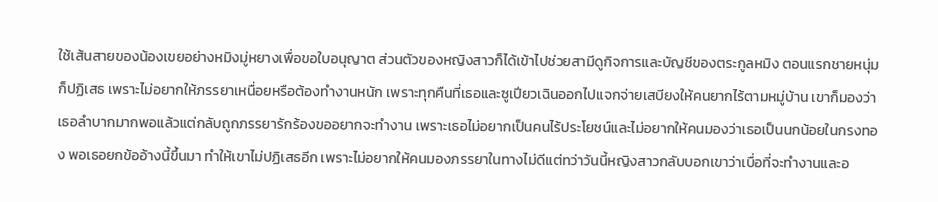ใช้เส้นสายของน้องเขยอย่างหมิงมู่หยางเพื่อขอใบอนุญาต ส่วนตัวของหญิงสาวก็ได้เข้าไปช่วยสามีดูกิจการและบัญชีของตระกูลหมิง ตอนแรกชายหนุ่มก็ปฏิเสธ เพราะไม่อยากให้ภรรยาเหนื่อยหรือต้องทำงานหนัก เพราะทุกคืนที่เธอและซูเปียวเฉินออกไปแจกจ่ายเสบียงให้คนยากไร้ตามหมู่บ้าน เขาก็มองว่าเธอลำบากมากพอแล้วแต่กลับถูกภรรยารักร้องขออยากจะทำงาน เพราะเธอไม่อยากเป็นคนไร้ประโยชน์และไม่อยากให้คนมองว่าเธอเป็นนกน้อยในกรงทอง พอเธอยกข้ออ้างนี้ขึ้นมา ทำให้เขาไม่ปฏิเสธอีก เพราะไม่อยากให้คนมองภรรยาในทางไม่ดีแต่ทว่าวันนี้หญิงสาวกลับบอกเขาว่าเบื่อที่จะทำงานและอ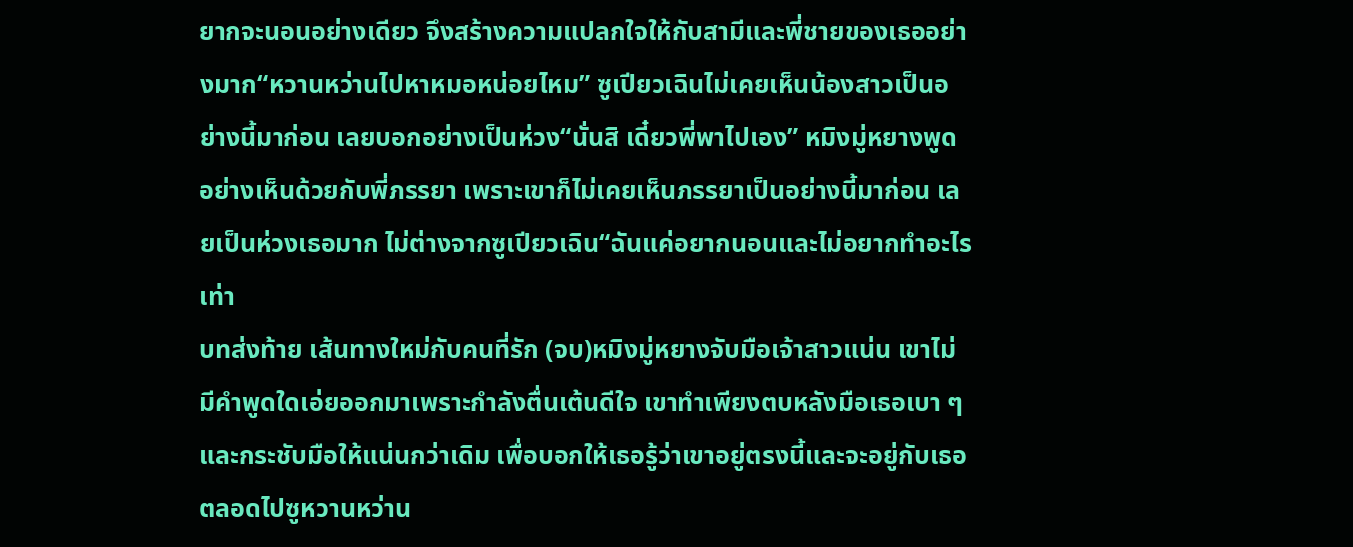ยากจะนอนอย่างเดียว จึงสร้างความแปลกใจให้กับสามีและพี่ชายของเธออย่างมาก“หวานหว่านไปหาหมอหน่อยไหม” ซูเปียวเฉินไม่เคยเห็นน้องสาวเป็นอย่างนี้มาก่อน เลยบอกอย่างเป็นห่วง“นั่นสิ เดี๋ยวพี่พาไปเอง” หมิงมู่หยางพูดอย่างเห็นด้วยกับพี่ภรรยา เพราะเขาก็ไม่เคยเห็นภรรยาเป็นอย่างนี้มาก่อน เลยเป็นห่วงเธอมาก ไม่ต่างจากซูเปียวเฉิน“ฉันแค่อยากนอนและไม่อยากทำอะไรเท่า
บทส่งท้าย เส้นทางใหม่กับคนที่รัก (จบ)หมิงมู่หยางจับมือเจ้าสาวแน่น เขาไม่มีคำพูดใดเอ่ยออกมาเพราะกำลังตื่นเต้นดีใจ เขาทำเพียงตบหลังมือเธอเบา ๆ และกระชับมือให้แน่นกว่าเดิม เพื่อบอกให้เธอรู้ว่าเขาอยู่ตรงนี้และจะอยู่กับเธอตลอดไปซูหวานหว่าน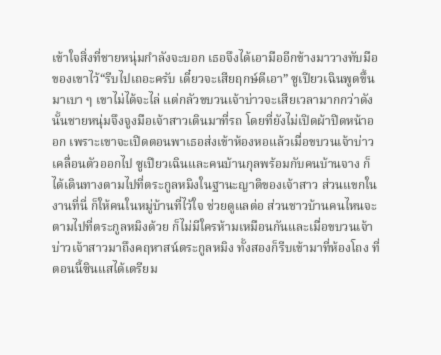เข้าใจสิ่งที่ชายหนุ่มกำลังจะบอก เธอจึงได้เอามืออีกข้างมาวางทับมือของเขาไว้“รีบไปเถอะครับ เดี๋ยวจะเสียฤกษ์ดีเอา” ซูเปียวเฉินพูดขึ้นมาเบา ๆ เขาไม่ได้จะไล่ แต่กลัวขบวนเจ้าบ่าวจะเสียเวลามากกว่าดังนั้นชายหนุ่มจึงจูงมือเจ้าสาวเดินมาที่รถ โดยที่ยังไม่เปิดผ้าปิดหน้าออก เพราะเขาจะเปิดตอนพาเธอส่งเข้าห้องหอแล้วเมื่อขบวนเจ้าบ่าวเคลื่อนตัวออกไป ซูเปียวเฉินและคนบ้านกุลพร้อมกับคนบ้านจาง ก็ได้เดินทางตามไปที่ตระกูลหมิงในฐานะญาติของเจ้าสาว ส่วนแขกในงานที่นี่ ก็ให้คนในหมู่บ้านที่ไว้ใจ ช่วยดูแลต่อ ส่วนชาวบ้านคนไหนจะตามไปที่ตระกูลหมิงด้วย ก็ไม่มีใครห้ามเหมือนกันและเมื่อขบวนเจ้าบ่าวเจ้าสาวมาถึงคฤหาสน์ตระกูลหมิง ทั้งสองก็รีบเข้ามาที่ห้องโถง ที่ตอนนี้ซินแสได้เตรียม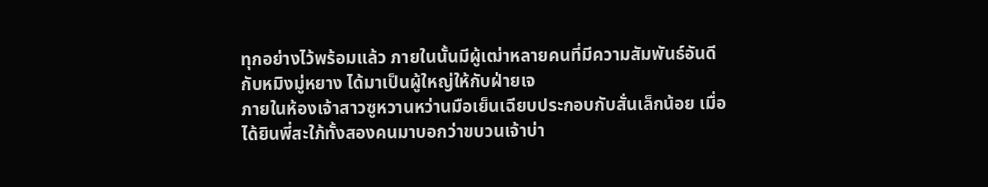ทุกอย่างไว้พร้อมแล้ว ภายในนั้นมีผู้เฒ่าหลายคนที่มีความสัมพันธ์อันดีกับหมิงมู่หยาง ได้มาเป็นผู้ใหญ่ให้กับฝ่ายเจ
ภายในห้องเจ้าสาวซูหวานหว่านมือเย็นเฉียบประกอบกับสั่นเล็กน้อย เมื่อได้ยินพี่สะใภ้ทั้งสองคนมาบอกว่าขบวนเจ้าบ่า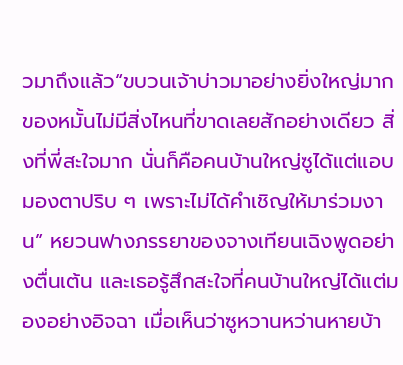วมาถึงแล้ว“ขบวนเจ้าบ่าวมาอย่างยิ่งใหญ่มาก ของหมั้นไม่มีสิ่งไหนที่ขาดเลยสักอย่างเดียว สิ่งที่พี่สะใจมาก นั่นก็คือคนบ้านใหญ่ซูได้แต่แอบมองตาปริบ ๆ เพราะไม่ได้คำเชิญให้มาร่วมงาน” หยวนฟางภรรยาของจางเทียนเฉิงพูดอย่างตื่นเต้น และเธอรู้สึกสะใจที่คนบ้านใหญ่ได้แต่มองอย่างอิจฉา เมื่อเห็นว่าซูหวานหว่านหายบ้า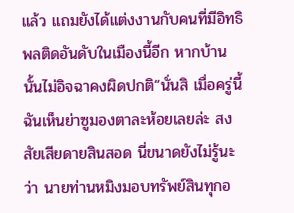แล้ว แถมยังได้แต่งงานกับคนที่มีอิทธิพลติดอันดับในเมืองนี้อีก หากบ้านนั้นไม่อิจฉาคงผิดปกติ“นั่นสิ เมื่อครู่นี้ฉันเห็นย่าซูมองตาละห้อยเลยล่ะ สงสัยเสียดายสินสอด นี่ขนาดยังไม่รู้นะว่า นายท่านหมิงมอบทรัพย์สินทุกอ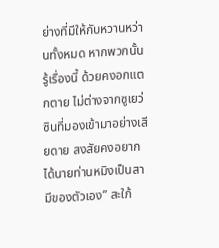ย่างที่มีให้กับหวานหว่านทั้งหมด หากพวกนั้นรู้เรื่องนี้ ด้วยคงอกแตกตาย ไม่ต่างจากซูเยว่ซินที่มองเข้ามาอย่างเสียดาย สงสัยคงอยากได้นายท่านหมิงเป็นสามีของตัวเอง” สะใภ้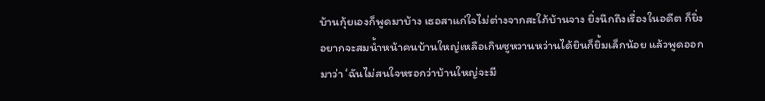บ้านกุ้ยเองก็พูดมาบ้าง เธอสาแก่ใจไม่ต่างจากสะใภ้บ้านจาง ยิ่งนึกถึงเรื่องในอดีต ก็ยิ่งอยากจะสมน้ำหน้าคนบ้านใหญ่เหลือเกินซูหวานหว่านได้ยินก็ยิ้มเล็กน้อย แล้วพูดออกมาว่า ‘ฉันไม่สนใจหรอกว่าบ้านใหญ่จะมี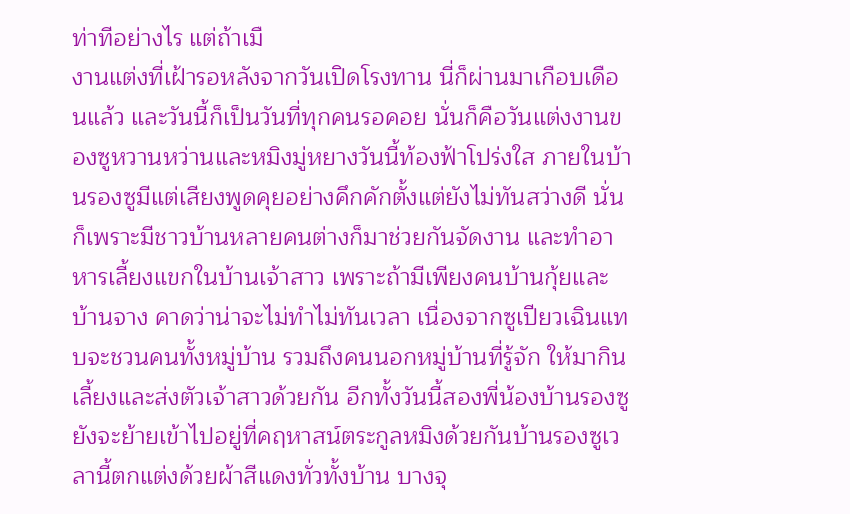ท่าทีอย่างไร แต่ถ้าเมื
งานแต่งที่เฝ้ารอหลังจากวันเปิดโรงทาน นี่ก็ผ่านมาเกือบเดือนแล้ว และวันนี้ก็เป็นวันที่ทุกคนรอคอย นั่นก็คือวันแต่งงานของซูหวานหว่านและหมิงมู่หยางวันนี้ท้องฟ้าโปร่งใส ภายในบ้านรองซูมีแต่เสียงพูดคุยอย่างคึกคักตั้งแต่ยังไม่ทันสว่างดี นั่นก็เพราะมีชาวบ้านหลายคนต่างก็มาช่วยกันจัดงาน และทำอาหารเลี้ยงแขกในบ้านเจ้าสาว เพราะถ้ามีเพียงคนบ้านกุ้ยและบ้านจาง คาดว่าน่าจะไม่ทำไม่ทันเวลา เนื่องจากซูเปียวเฉินแทบจะชวนคนทั้งหมู่บ้าน รวมถึงคนนอกหมู่บ้านที่รู้จัก ให้มากินเลี้ยงและส่งตัวเจ้าสาวด้วยกัน อีกทั้งวันนี้สองพี่น้องบ้านรองซู ยังจะย้ายเข้าไปอยู่ที่คฤหาสน์ตระกูลหมิงด้วยกันบ้านรองซูเวลานี้ตกแต่งด้วยผ้าสีแดงทั่วทั้งบ้าน บางจุ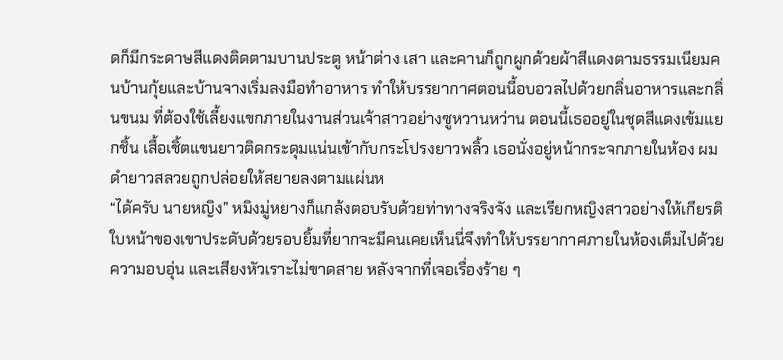ดก็มีกระดาษสีแดงติดตามบานประตู หน้าต่าง เสา และคานก็ถูกผูกด้วยผ้าสีแดงตามธรรมเนียมคนบ้านกุ้ยและบ้านจางเริ่มลงมือทำอาหาร ทำให้บรรยากาศตอนนี้อบอวลไปด้วยกลิ่นอาหารและกลิ่นขนม ที่ต้องใช้เลี้ยงแขกภายในงานส่วนเจ้าสาวอย่างซูหวานหว่าน ตอนนี้เธออยู่ในชุดสีแดงเข้มแยกชิ้น เสื้อเชิ้ตแขนยาวติดกระดุมแน่นเข้ากับกระโปรงยาวพลิ้ว เธอนั่งอยู่หน้ากระจกภายในห้อง ผมดำยาวสลวยถูกปล่อยให้สยายลงตามแผ่นห
“ได้ครับ นายหญิง” หมิงมู่หยางก็แกล้งตอบรับด้วยท่าทางจริงจัง และเรียกหญิงสาวอย่างให้เกียรติ ใบหน้าของเขาประดับด้วยรอบยิ้มที่ยากจะมีคนเคยเห็นนี่จึงทำให้บรรยากาศภายในห้องเต็มไปด้วยความอบอุ่น และเสียงหัวเราะไม่ขาดสาย หลังจากที่เจอเรื่องร้าย ๆ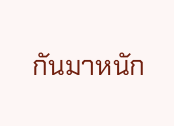กันมาหนัก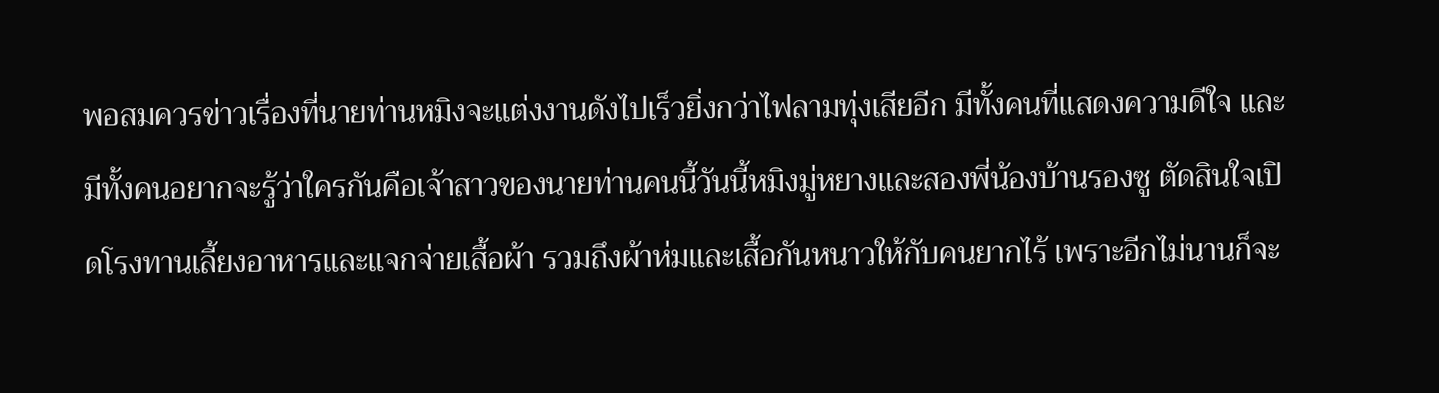พอสมควรข่าวเรื่องที่นายท่านหมิงจะแต่งงานดังไปเร็วยิ่งกว่าไฟลามทุ่งเสียอีก มีทั้งคนที่แสดงความดีใจ และมีทั้งคนอยากจะรู้ว่าใครกันคือเจ้าสาวของนายท่านคนนี้วันนี้หมิงมู่หยางและสองพี่น้องบ้านรองซู ตัดสินใจเปิดโรงทานเลี้ยงอาหารและแจกจ่ายเสื้อผ้า รวมถึงผ้าห่มและเสื้อกันหนาวให้กับคนยากไร้ เพราะอีกไม่นานก็จะ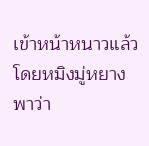เข้าหน้าหนาวแล้ว โดยหมิงมู่หยางพาว่า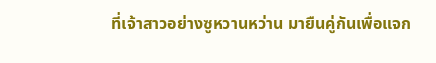ที่เจ้าสาวอย่างซูหวานหว่าน มายืนคู่กันเพื่อแจก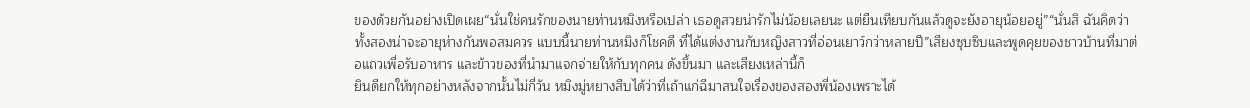ของด้วยกันอย่างเปิดเผย“นั่นใช่คนรักของนายท่านหมิงหรือเปล่า เธอดูสวยน่ารักไม่น้อยเลยนะ แต่ยืนเทียบกันแล้วดูจะยังอายุน้อยอยู่”“นั่นสิ ฉันคิดว่าทั้งสองน่าจะอายุห่างกันพอสมควร แบบนี้นายท่านหมิงก็โชคดี ที่ได้แต่งงานกับหญิงสาวที่อ่อนเยาว์กว่าหลายปี”เสียงซุบซิบและพูดคุยของชาวบ้านที่มาต่อแถวเพื่อรับอาหาร และข้าวของที่นำมาแจกจ่ายให้กับทุกคน ดังขึ้นมา และเสียงเหล่านี้ก็
ยินดียกให้ทุกอย่างหลังจากนั้นไม่กี่วัน หมิงมู่หยางสืบได้ว่าที่เถ้าแก่ฉีมาสนใจเรื่องของสองพี่น้องเพราะได้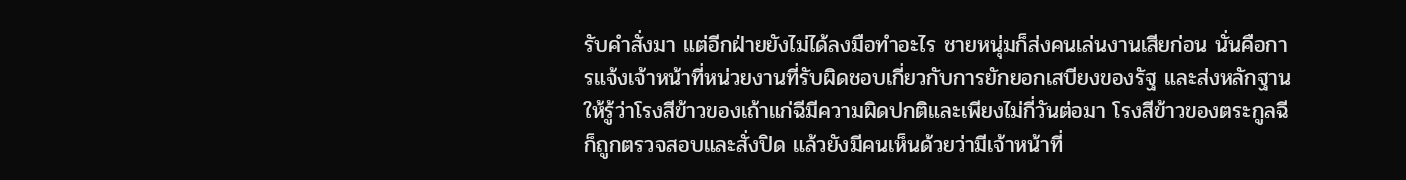รับคำสั่งมา แต่อีกฝ่ายยังไม่ได้ลงมือทำอะไร ชายหนุ่มก็ส่งคนเล่นงานเสียก่อน นั่นคือการแจ้งเจ้าหน้าที่หน่วยงานที่รับผิดชอบเกี่ยวกับการยักยอกเสบียงของรัฐ และส่งหลักฐานให้รู้ว่าโรงสีข้าวของเถ้าแก่ฉีมีความผิดปกติและเพียงไม่กี่วันต่อมา โรงสีข้าวของตระกูลฉีก็ถูกตรวจสอบและสั่งปิด แล้วยังมีคนเห็นด้วยว่ามีเจ้าหน้าที่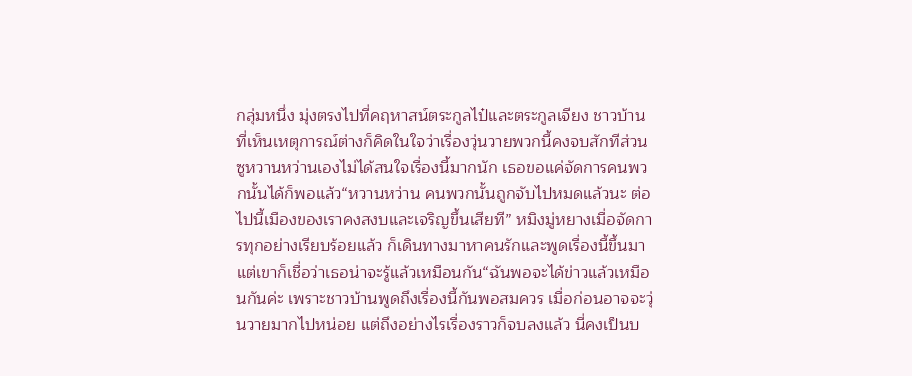กลุ่มหนึ่ง มุ่งตรงไปที่คฤหาสน์ตระกูลไป๋และตระกูลเจียง ชาวบ้านที่เห็นเหตุการณ์ต่างก็คิดในใจว่าเรื่องวุ่นวายพวกนี้คงจบสักทีส่วนซูหวานหว่านเองไม่ได้สนใจเรื่องนี้มากนัก เธอขอแค่จัดการคนพวกนั้นได้ก็พอแล้ว“หวานหว่าน คนพวกนั้นถูกจับไปหมดแล้วนะ ต่อไปนี้เมืองของเราคงสงบและเจริญขึ้นเสียที” หมิงมู่หยางเมื่อจัดการทุกอย่างเรียบร้อยแล้ว ก็เดินทางมาหาคนรักและพูดเรื่องนี้ขึ้นมา แต่เขาก็เชื่อว่าเธอน่าจะรู้แล้วเหมือนกัน“ฉันพอจะได้ข่าวแล้วเหมือนกันค่ะ เพราะชาวบ้านพูดถึงเรื่องนี้กันพอสมควร เมื่อก่อนอาจจะวุ่นวายมากไปหน่อย แต่ถึงอย่างไรเรื่องราวก็จบลงแล้ว นี่คงเป็นบ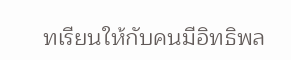ทเรียนให้กับคนมีอิทธิพล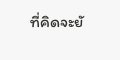ที่คิดจะยั